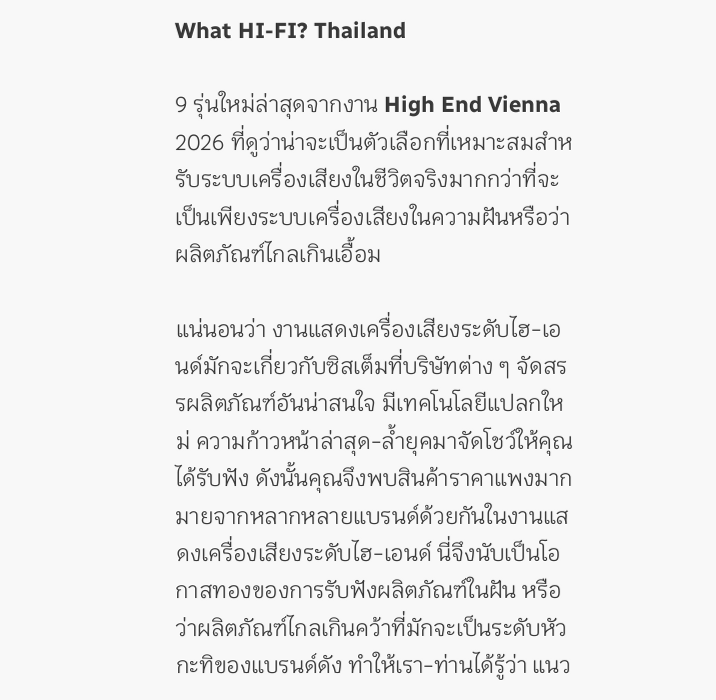What HI-FI? Thailand

9 รุ่นใหม่ล่าสุดจากงาน High End Vienna 2026 ที่ดูว่าน่าจะเป็นตัวเลือกที่เหมาะสมสำหรับระบบเครื่องเสียงในชีวิตจริงมากกว่าที่จะเป็นเพียงระบบเครื่องเสียงในความฝันหรือว่าผลิตภัณฑ์ไกลเกินเอื้อม

แน่นอนว่า งานแสดงเครื่องเสียงระดับไฮ-เอนด์มักจะเกี่ยวกับซิสเต็มที่บริษัทต่าง ๆ จัดสรรผลิตภัณฑ์อันน่าสนใจ มีเทคโนโลยีแปลกใหม่ ความก้าวหน้าล่าสุด-ล้ำยุคมาจัดโชว์ให้คุณได้รับฟัง ดังนั้นคุณจึงพบสินค้าราคาแพงมากมายจากหลากหลายแบรนด์ด้วยกันในงานแสดงเครื่องเสียงระดับไฮ-เอนด์ นี่จึงนับเป็นโอกาสทองของการรับฟังผลิตภัณฑ์ในฝัน หรือว่าผลิตภัณฑ์ไกลเกินคว้าที่มักจะเป็นระดับหัวกะทิของแบรนด์ดัง ทำให้เรา-ท่านได้รู้ว่า แนว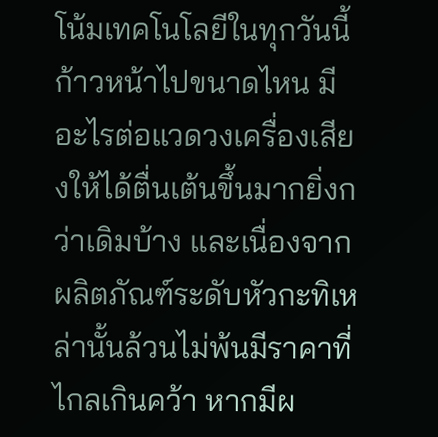โน้มเทคโนโลยีในทุกวันนี้ก้าวหน้าไปขนาดไหน มีอะไรต่อแวดวงเครื่องเสียงให้ได้ตื่นเต้นขึ้นมากยิ่งกว่าเดิมบ้าง และเนื่องจากผลิตภัณฑ์ระดับหัวกะทิเหล่านั้นล้วนไม่พ้นมีราคาที่ไกลเกินคว้า หากมีผ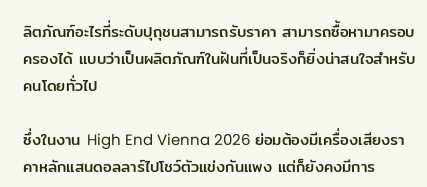ลิตภัณฑ์อะไรที่ระดับปุถุชนสามารถรับราคา สามารถซื้อหามาครอบครองได้ แบบว่าเป็นผลิตภัณฑ์ในฝันที่เป็นจริงก็ยิ่งน่าสนใจสำหรับคนโดยทั่วไป

ซึ่งในงาน High End Vienna 2026 ย่อมต้องมีเครื่องเสียงราคาหลักแสนดอลลาร์ไปโชว์ตัวแข่งกันแพง แต่ก็ยังคงมีการ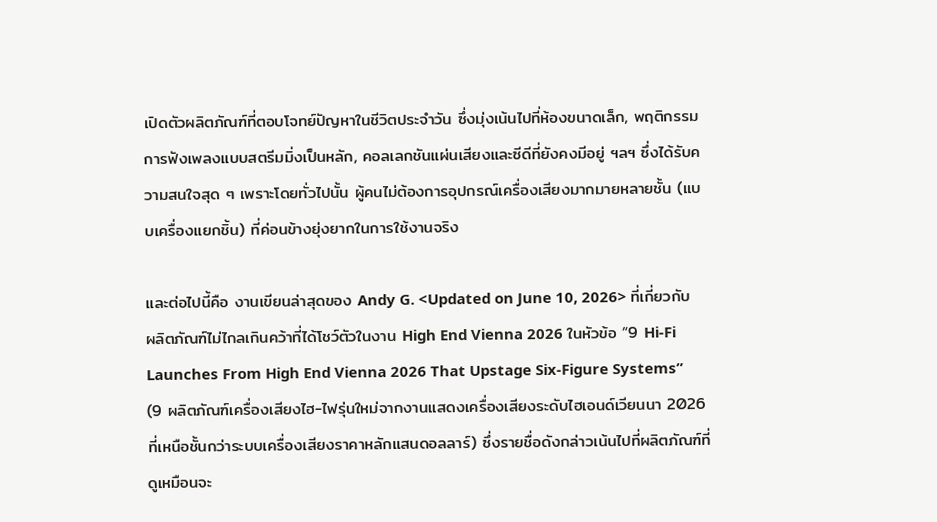เปิดตัวผลิตภัณฑ์ที่ตอบโจทย์ปัญหาในชีวิตประจำวัน ซึ่งมุ่งเน้นไปที่ห้องขนาดเล็ก, พฤติกรรมการฟังเพลงแบบสตรีมมิ่งเป็นหลัก, คอลเลกชันแผ่นเสียงและซีดีที่ยังคงมีอยู่ ฯลฯ ซึ่งได้รับความสนใจสุด ๆ เพราะโดยทั่วไปนั้น ผู้คนไม่ต้องการอุปกรณ์เครื่องเสียงมากมายหลายชั้น (แบบเครื่องแยกชิ้น) ที่ค่อนข้างยุ่งยากในการใช้งานจริง

และต่อไปนี้คือ งานเขียนล่าสุดของ Andy G. <Updated on June 10, 2026> ที่เกี่ยวกับผลิตภัณฑ์ไม่ไกลเกินคว้าที่ได้โชว์ตัวในงาน High End Vienna 2026 ในหัวข้อ “9 Hi-Fi Launches From High End Vienna 2026 That Upstage Six-Figure Systems” (9 ผลิตภัณฑ์เครื่องเสียงไฮ-ไฟรุ่นใหม่จากงานแสดงเครื่องเสียงระดับไฮเอนด์เวียนนา 2026 ที่เหนือชั้นกว่าระบบเครื่องเสียงราคาหลักแสนดอลลาร์) ซึ่งรายชื่อดังกล่าวเน้นไปที่ผลิตภัณฑ์ที่ดูเหมือนจะ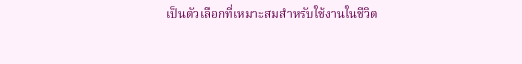เป็นตัวเลือกที่เหมาะสมสำหรับใช้งานในชีวิต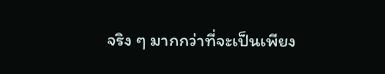จริง ๆ มากกว่าที่จะเป็นเพียง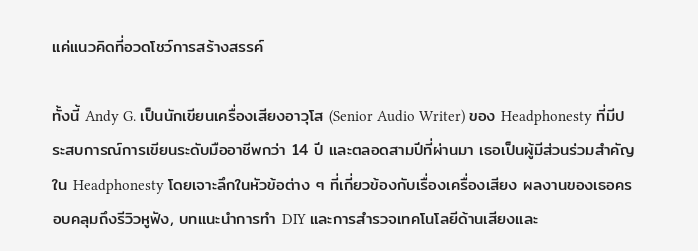แค่แนวคิดที่อวดโชว์การสร้างสรรค์

ทั้งนี้ Andy G. เป็นนักเขียนเครื่องเสียงอาวุโส (Senior Audio Writer) ของ Headphonesty ที่มีประสบการณ์การเขียนระดับมืออาชีพกว่า 14 ปี และตลอดสามปีที่ผ่านมา เธอเป็นผู้มีส่วนร่วมสำคัญใน Headphonesty โดยเจาะลึกในหัวข้อต่าง ๆ ที่เกี่ยวข้องกับเรื่องเครื่องเสียง ผลงานของเธอครอบคลุมถึงรีวิวหูฟัง, บทแนะนำการทำ DIY และการสำรวจเทคโนโลยีด้านเสียงและ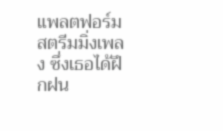แพลตฟอร์มสตรีมมิ่งเพลง ซึ่งเธอได้ฝึกฝน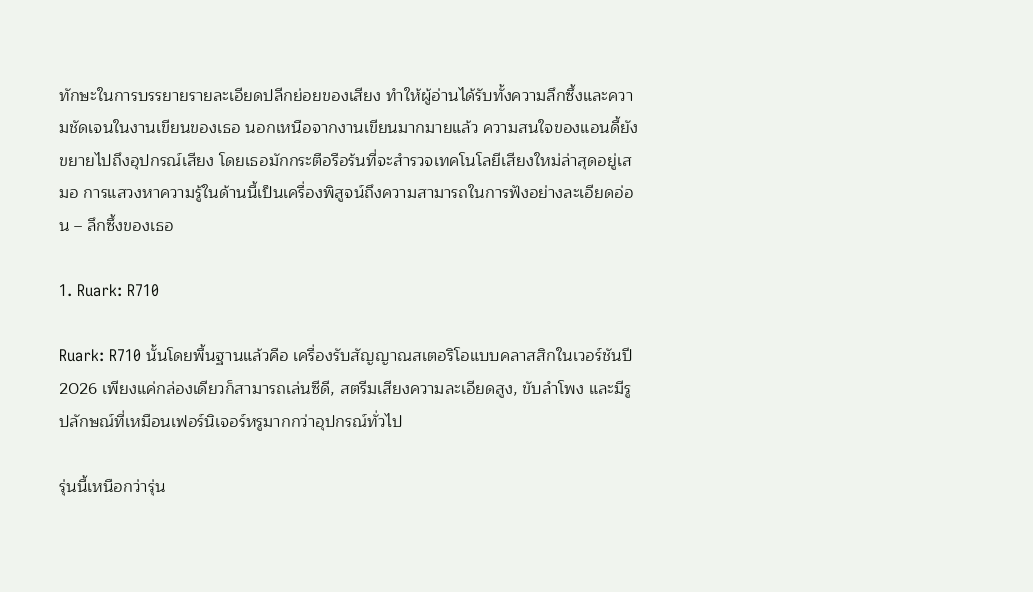ทักษะในการบรรยายรายละเอียดปลีกย่อยของเสียง ทำให้ผู้อ่านได้รับทั้งความลึกซึ้งและความชัดเจนในงานเขียนของเธอ นอกเหนือจากงานเขียนมากมายแล้ว ความสนใจของแอนดี้ยังขยายไปถึงอุปกรณ์เสียง โดยเธอมักกระตือรือร้นที่จะสำรวจเทคโนโลยีเสียงใหม่ล่าสุดอยู่เสมอ การแสวงหาความรู้ในด้านนี้เป็นเครื่องพิสูจน์ถึงความสามารถในการฟังอย่างละเอียดอ่อน – ลึกซึ้งของเธอ

1. Ruark: R710

Ruark: R710 นั้นโดยพื้นฐานแล้วคือ เครื่องรับสัญญาณสเตอริโอแบบคลาสสิกในเวอร์ชันปี 2026 เพียงแค่กล่องเดียวก็สามารถเล่นซีดี, สตรีมเสียงความละเอียดสูง, ขับลำโพง และมีรูปลักษณ์ที่เหมือนเฟอร์นิเจอร์หรูมากกว่าอุปกรณ์ทั่วไป

รุ่นนี้เหนือกว่ารุ่น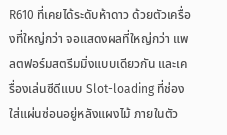R610 ที่เคยได้ระดับห้าดาว ด้วยตัวเครื่องที่ใหญ่กว่า จอแสดงผลที่ใหญ่กว่า แพลตฟอร์มสตรีมมิ่งแบบเดียวกัน และเครื่องเล่นซีดีแบบ Slot-loading ที่ช่องใส่แผ่นซ่อนอยู่หลังแผงไม้ ภายในตัว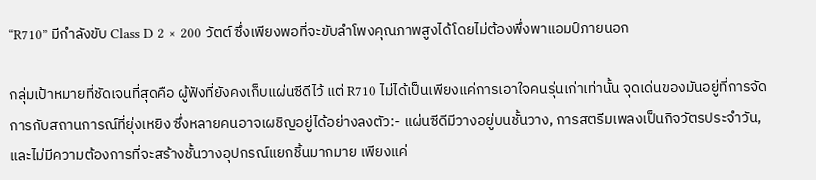“R710” มีกำลังขับ Class D 2 × 200 วัตต์ ซึ่งเพียงพอที่จะขับลำโพงคุณภาพสูงได้โดยไม่ต้องพึ่งพาแอมป์ภายนอก

กลุ่มเป้าหมายที่ชัดเจนที่สุดคือ ผู้ฟังที่ยังคงเก็บแผ่นซีดีไว้ แต่ R710 ไม่ได้เป็นเพียงแค่การเอาใจคนรุ่นเก่าเท่านั้น จุดเด่นของมันอยู่ที่การจัดการกับสถานการณ์ที่ยุ่งเหยิง ซึ่งหลายคนอาจเผชิญอยู่ได้อย่างลงตัว:- แผ่นซีดีมีวางอยู่บนชั้นวาง, การสตรีมเพลงเป็นกิจวัตรประจำวัน, และไม่มีความต้องการที่จะสร้างชั้นวางอุปกรณ์แยกชิ้นมากมาย เพียงแค่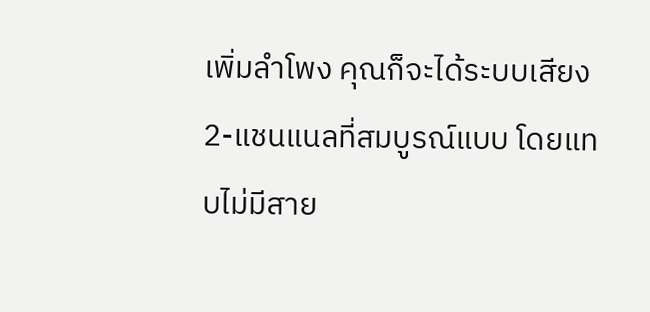เพิ่มลำโพง คุณก็จะได้ระบบเสียง 2-แชนแนลที่สมบูรณ์แบบ โดยแทบไม่มีสาย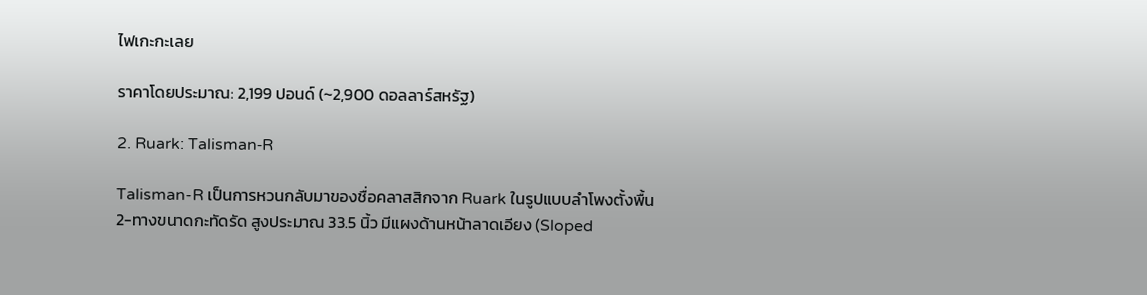ไฟเกะกะเลย

ราคาโดยประมาณ: 2,199 ปอนด์ (~2,900 ดอลลาร์สหรัฐ)

2. Ruark: Talisman‑R

Talisman-R เป็นการหวนกลับมาของชื่อคลาสสิกจาก Ruark ในรูปแบบลำโพงตั้งพื้น 2-ทางขนาดกะทัดรัด สูงประมาณ 33.5 นิ้ว มีแผงด้านหน้าลาดเอียง (Sloped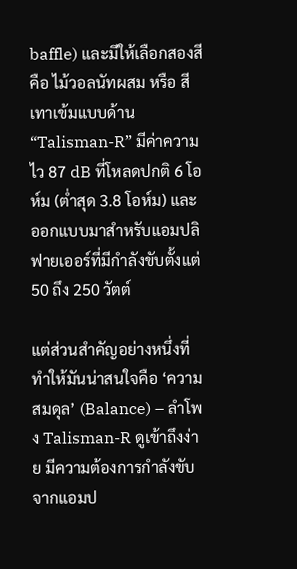baffle) และมีให้เลือกสองสีคือ ไม้วอลนัทผสม หรือ สีเทาเข้มแบบด้าน “Talisman-R” มีค่าความไว 87 dB ที่โหลดปกติ 6 โอห์ม (ต่ำสุด 3.8 โอห์ม) และออกแบบมาสำหรับแอมปลิฟายเออร์ที่มีกำลังขับตั้งแต่ 50 ถึง 250 วัตต์

แต่ส่วนสำคัญอย่างหนึ่งที่ทำให้มันน่าสนใจคือ ‘ความสมดุล’ (Balance) – ลำโพง Talisman-R ดูเข้าถึงง่าย มีความต้องการกำลังขับจากแอมป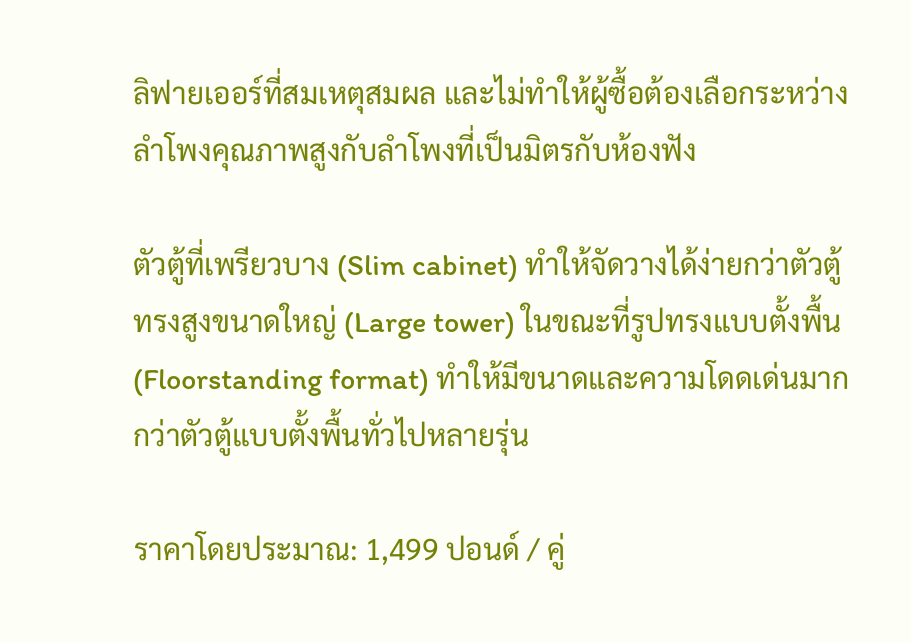ลิฟายเออร์ที่สมเหตุสมผล และไม่ทำให้ผู้ซื้อต้องเลือกระหว่างลำโพงคุณภาพสูงกับลำโพงที่เป็นมิตรกับห้องฟัง

ตัวตู้ที่เพรียวบาง (Slim cabinet) ทำให้จัดวางได้ง่ายกว่าตัวตู้ทรงสูงขนาดใหญ่ (Large tower) ในขณะที่รูปทรงแบบตั้งพื้น (Floorstanding format) ทำให้มีขนาดและความโดดเด่นมากกว่าตัวตู้แบบตั้งพื้นทั่วไปหลายรุ่น

ราคาโดยประมาณ: 1,499 ปอนด์ / คู่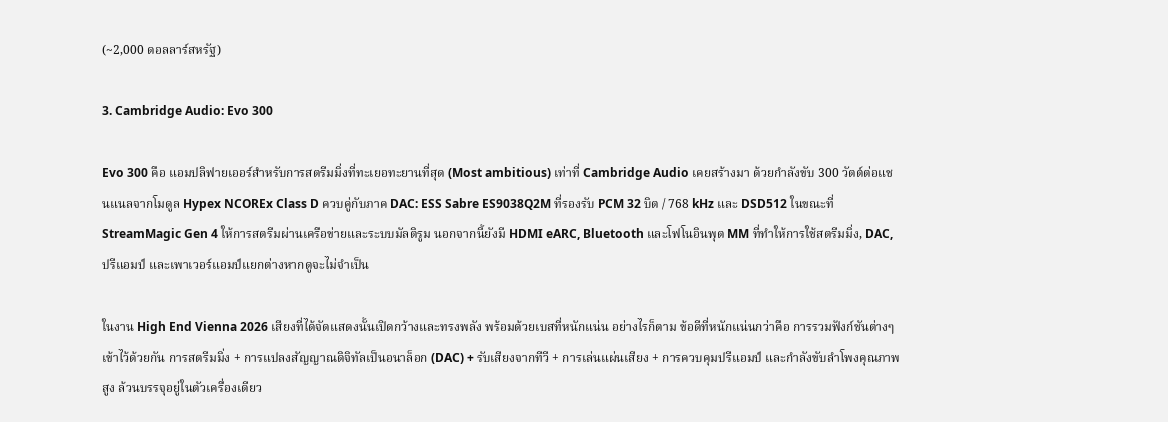(~2,000 ดอลลาร์สหรัฐ)

3. Cambridge Audio: Evo 300

Evo 300 คือ แอมปลิฟายเออร์สำหรับการสตรีมมิ่งที่ทะเยอทะยานที่สุด (Most ambitious) เท่าที่ Cambridge Audio เคยสร้างมา ด้วยกำลังขับ 300 วัตต์ต่อแชนแนลจากโมดูล Hypex NCOREx Class D ควบคู่กับภาค DAC: ESS Sabre ES9038Q2M ที่รองรับ PCM 32 บิต / 768 kHz และ DSD512 ในขณะที่ StreamMagic Gen 4 ให้การสตรีมผ่านเครือข่ายและระบบมัลติรูม นอกจากนี้ยังมี HDMI eARC, Bluetooth และโฟโนอินพุต MM ที่ทำให้การใช้สตรีมมิ่ง, DAC, ปรีแอมป์ และเพาเวอร์แอมป์แยกต่างหากดูจะไม่จำเป็น

ในงาน High End Vienna 2026 เสียงที่ได้จัดแสดงนั้นเปิดกว้างและทรงพลัง พร้อมด้วยเบสที่หนักแน่น อย่างไรก็ตาม ข้อดีที่หนักแน่นกว่าคือ การรวมฟังก์ชันต่างๆ เข้าไว้ด้วยกัน การสตรีมมิ่ง + การแปลงสัญญาณดิจิทัลเป็นอนาล็อก (DAC) + รับเสียงจากทีวี + การเล่นแผ่นเสียง + การควบคุมปรีแอมป์ และกำลังขับลำโพงคุณภาพสูง ล้วนบรรจุอยู่ในตัวเครื่องเดียว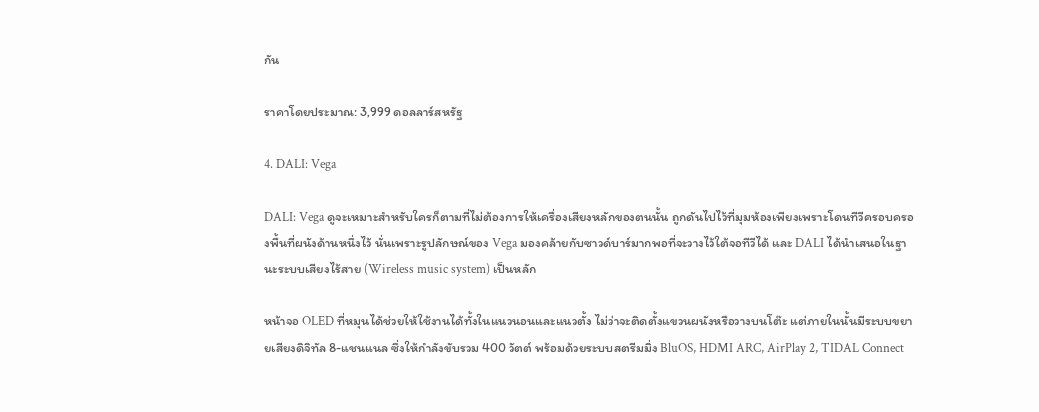กัน

ราคาโดยประมาณ: 3,999 ดอลลาร์สหรัฐ

4. DALI: Vega

DALI: Vega ดูจะเหมาะสำหรับใครก็ตามที่ไม่ต้องการให้เครื่องเสียงหลักของตนนั้น ถูกดันไปไว้ที่มุมห้องเพียงเพราะโดนทีวีครอบครองพื้นที่ผนังด้านหนึ่งไว้ นั่นเพราะรูปลักษณ์ของ Vega มองคล้ายกับซาวด์บาร์มากพอที่จะวางไว้ใต้จอทีวีได้ และ DALI ได้นำเสนอในฐานะระบบเสียงไร้สาย (Wireless music system) เป็นหลัก

หน้าจอ OLED ที่หมุนได้ช่วยให้ใช้งานได้ทั้งในแนวนอนและแนวตั้ง ไม่ว่าจะติดตั้งแขวนผนังหรือวางบนโต๊ะ แต่ภายในนั้นมีระบบขยายเสียงดิจิทัล 8-แชนแนล ซึ่งให้กำลังขับรวม 400 วัตต์ พร้อมด้วยระบบสตรีมมิ่ง BluOS, HDMI ARC, AirPlay 2, TIDAL Connect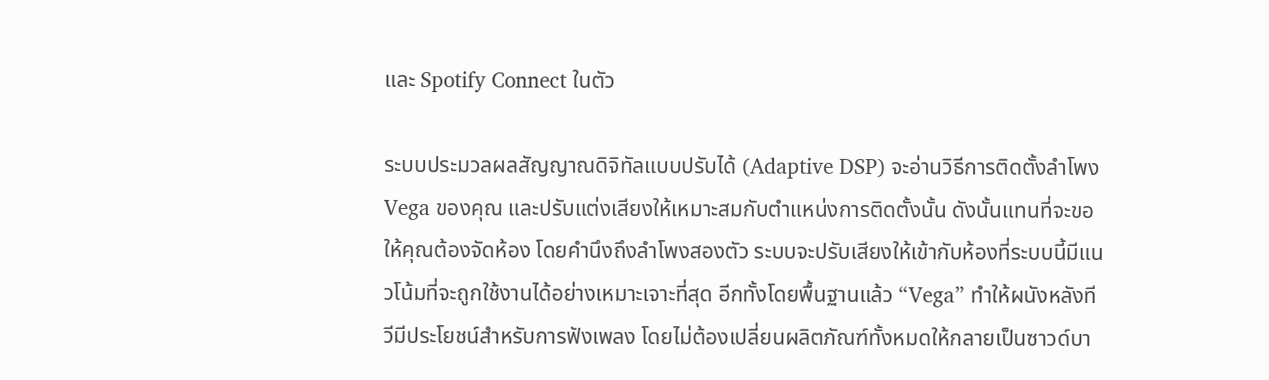และ Spotify Connect ในตัว

ระบบประมวลผลสัญญาณดิจิทัลแบบปรับได้ (Adaptive DSP) จะอ่านวิธีการติดตั้งลำโพง Vega ของคุณ และปรับแต่งเสียงให้เหมาะสมกับตำแหน่งการติดตั้งนั้น ดังนั้นแทนที่จะขอให้คุณต้องจัดห้อง โดยคำนึงถึงลำโพงสองตัว ระบบจะปรับเสียงให้เข้ากับห้องที่ระบบนี้มีแนวโน้มที่จะถูกใช้งานได้อย่างเหมาะเจาะที่สุด อีกทั้งโดยพื้นฐานแล้ว “Vega” ทำให้ผนังหลังทีวีมีประโยชน์สำหรับการฟังเพลง โดยไม่ต้องเปลี่ยนผลิตภัณฑ์ทั้งหมดให้กลายเป็นซาวด์บา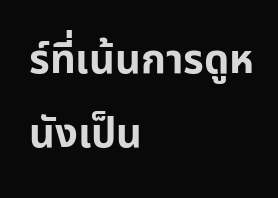ร์ที่เน้นการดูหนังเป็น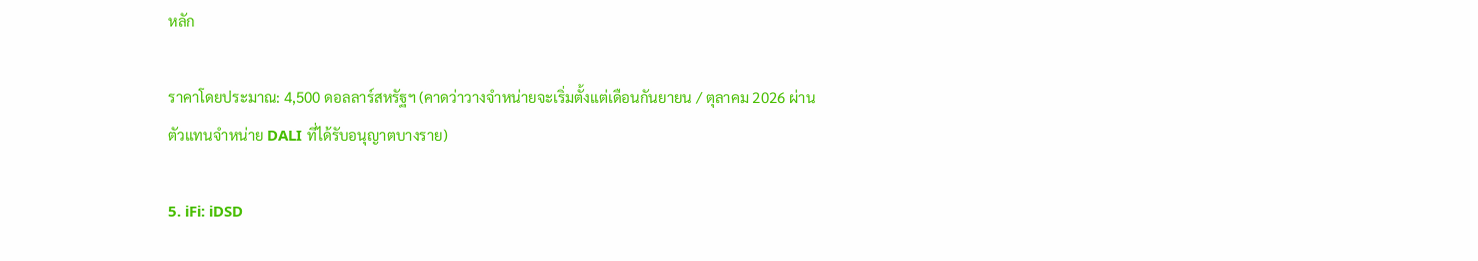หลัก

ราคาโดยประมาณ: 4,500 ดอลลาร์สหรัฐฯ (คาดว่าวางจำหน่ายจะเริ่มตั้งแต่เดือนกันยายน / ตุลาคม 2026 ผ่านตัวแทนจำหน่าย DALI ที่ได้รับอนุญาตบางราย)

5. iFi: iDSD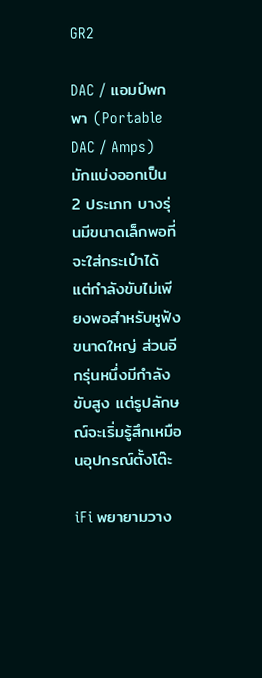GR2

DAC / แอมป์พกพา (Portable DAC / Amps) มักแบ่งออกเป็น 2 ประเภท บางรุ่นมีขนาดเล็กพอที่จะใส่กระเป๋าได้ แต่กำลังขับไม่เพียงพอสำหรับหูฟังขนาดใหญ่ ส่วนอีกรุ่นหนึ่งมีกำลังขับสูง แต่รูปลักษณ์จะเริ่มรู้สึกเหมือนอุปกรณ์ตั้งโต๊ะ

iFi พยายามวาง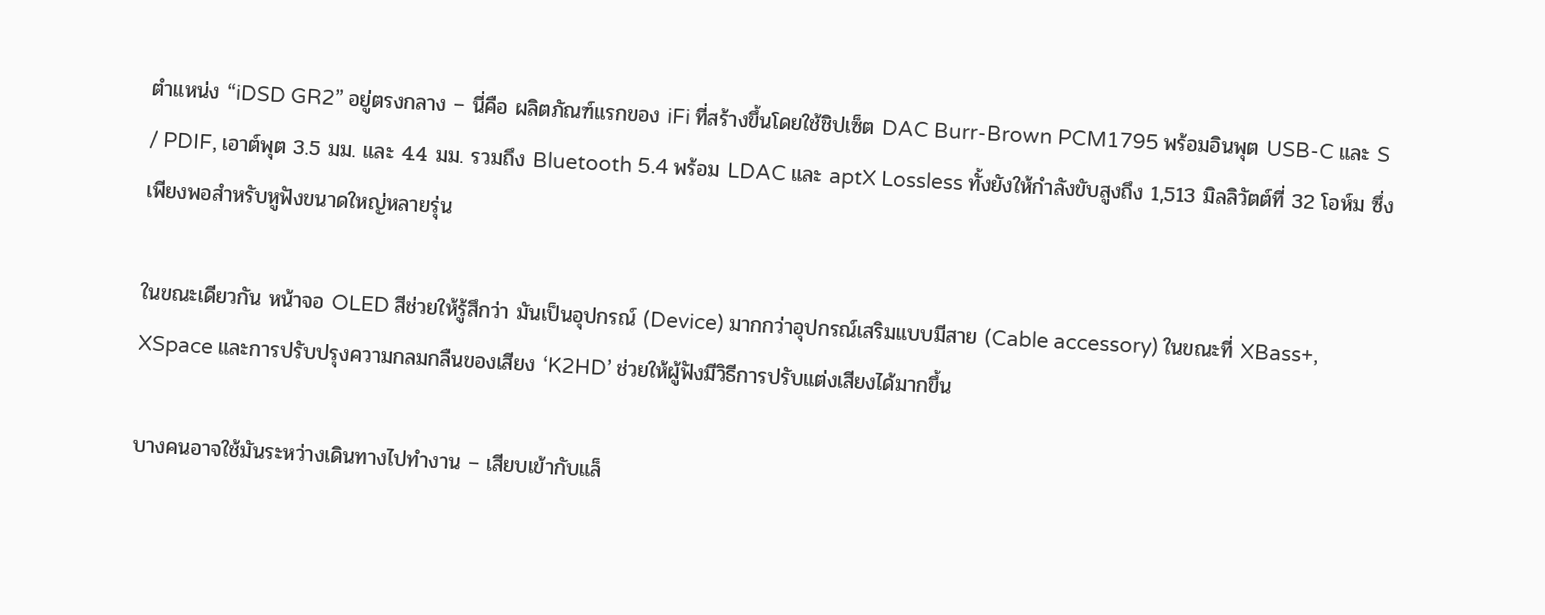ตำแหน่ง “iDSD GR2” อยู่ตรงกลาง – นี่คือ ผลิตภัณฑ์แรกของ iFi ที่สร้างขึ้นโดยใช้ชิปเซ็ต DAC Burr-Brown PCM1795 พร้อมอินพุต USB-C และ S / PDIF, เอาต์พุต 3.5 มม. และ 4.4 มม. รวมถึง Bluetooth 5.4 พร้อม LDAC และ aptX Lossless ทั้งยังให้กำลังขับสูงถึง 1,513 มิลลิวัตต์ที่ 32 โอห์ม ซึ่งเพียงพอสำหรับหูฟังขนาดใหญ่หลายรุ่น

ในขณะเดียวกัน หน้าจอ OLED สีช่วยให้รู้สึกว่า มันเป็นอุปกรณ์ (Device) มากกว่าอุปกรณ์เสริมแบบมีสาย (Cable accessory) ในขณะที่ XBass+, XSpace และการปรับปรุงความกลมกลืนของเสียง ‘K2HD’ ช่วยให้ผู้ฟังมีวิธีการปรับแต่งเสียงได้มากขึ้น

บางคนอาจใช้มันระหว่างเดินทางไปทำงาน – เสียบเข้ากับแล็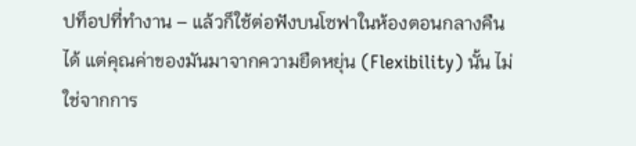ปท็อปที่ทำงาน – แล้วก็ใช้ต่อฟังบนโซฟาในห้องตอนกลางคืนได้ แต่คุณค่าของมันมาจากความยืดหยุ่น (Flexibility) นั้น ไม่ใช่จากการ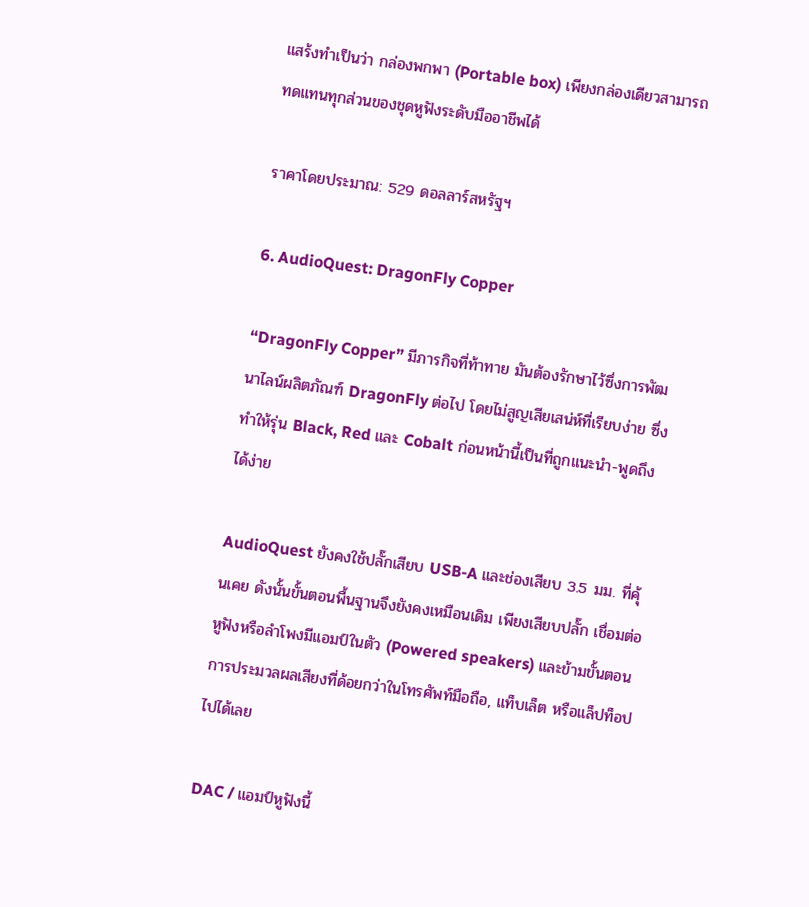แสร้งทำเป็นว่า กล่องพกพา (Portable box) เพียงกล่องเดียวสามารถทดแทนทุกส่วนของชุดหูฟังระดับมืออาชีพได้

ราคาโดยประมาณ: 529 ดอลลาร์สหรัฐฯ

6. AudioQuest: DragonFly Copper

“DragonFly Copper” มีภารกิจที่ท้าทาย มันต้องรักษาไว้ซึ่งการพัฒนาไลน์ผลิตภัณฑ์ DragonFly ต่อไป โดยไม่สูญเสียเสน่ห์ที่เรียบง่าย ซึ่งทำให้รุ่น Black, Red และ Cobalt ก่อนหน้านี้เป็นที่ถูกแนะนำ-พูดถึงได้ง่าย

AudioQuest ยังคงใช้ปลั๊กเสียบ USB-A และช่องเสียบ 3.5 มม. ที่คุ้นเคย ดังนั้นขั้นตอนพื้นฐานจึงยังคงเหมือนเดิม เพียงเสียบปลั๊ก เชื่อมต่อหูฟังหรือลำโพงมีแอมป์ในตัว (Powered speakers) และข้ามขั้นตอนการประมวลผลเสียงที่ด้อยกว่าในโทรศัพท์มือถือ, แท็บเล็ต หรือแล็ปท็อปไปได้เลย

DAC / แอมป์หูฟังนี้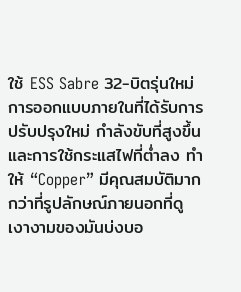ใช้ ESS Sabre 32-บิตรุ่นใหม่ การออกแบบภายในที่ได้รับการปรับปรุงใหม่ กำลังขับที่สูงขึ้น และการใช้กระแสไฟที่ต่ำลง ทำให้ “Copper” มีคุณสมบัติมากกว่าที่รูปลักษณ์ภายนอกที่ดูเงางามของมันบ่งบอ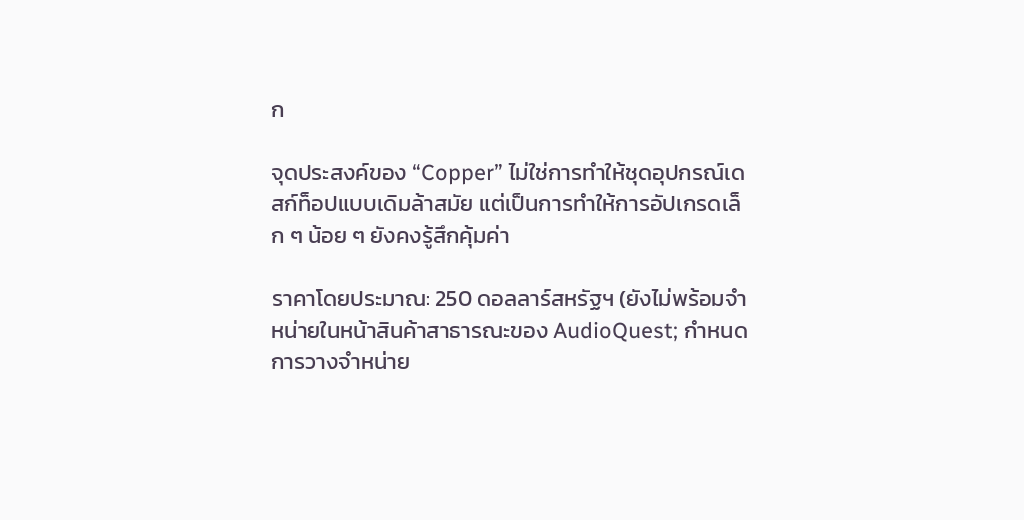ก

จุดประสงค์ของ “Copper” ไม่ใช่การทำให้ชุดอุปกรณ์เดสก์ท็อปแบบเดิมล้าสมัย แต่เป็นการทำให้การอัปเกรดเล็ก ๆ น้อย ๆ ยังคงรู้สึกคุ้มค่า

ราคาโดยประมาณ: 250 ดอลลาร์สหรัฐฯ (ยังไม่พร้อมจำหน่ายในหน้าสินค้าสาธารณะของ AudioQuest; กำหนดการวางจำหน่าย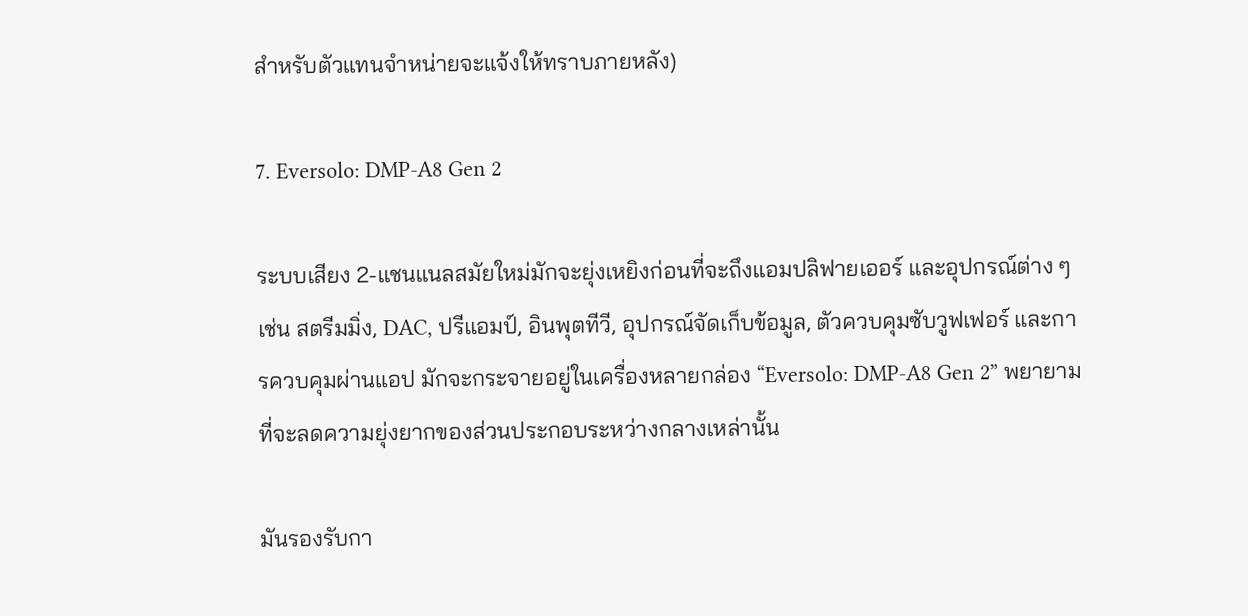สำหรับตัวแทนจำหน่ายจะแจ้งให้ทราบภายหลัง)

7. Eversolo: DMP‑A8 Gen 2

ระบบเสียง 2-แชนแนลสมัยใหม่มักจะยุ่งเหยิงก่อนที่จะถึงแอมปลิฟายเออร์ และอุปกรณ์ต่าง ๆ เช่น สตรีมมิ่ง, DAC, ปรีแอมป์, อินพุตทีวี, อุปกรณ์จัดเก็บข้อมูล, ตัวควบคุมซับวูฟเฟอร์ และการควบคุมผ่านแอป มักจะกระจายอยู่ในเครื่องหลายกล่อง “Eversolo: DMP-A8 Gen 2” พยายามที่จะลดความยุ่งยากของส่วนประกอบระหว่างกลางเหล่านั้น

มันรองรับกา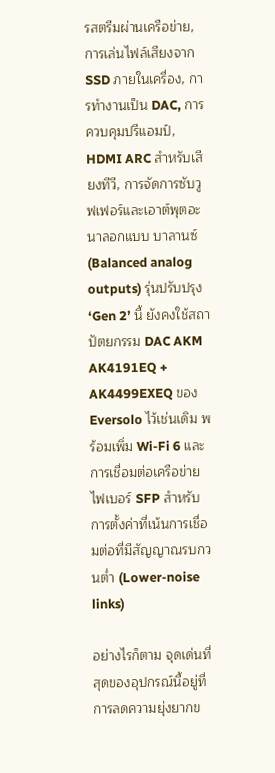รสตรีมผ่านเครือข่าย, การเล่นไฟล์เสียงจาก SSD ภายในเครื่อง, การทำงานเป็น DAC, การควบคุมปรีแอมป์, HDMI ARC สำหรับเสียงทีวี, การจัดการซับวูฟเฟอร์และเอาต์พุตอะนาลอกแบบ บาลานซ์ (Balanced analog outputs) รุ่นปรับปรุง ‘Gen 2’ นี้ ยังคงใช้สถาปัตยกรรม DAC AKM AK4191EQ + AK4499EXEQ ของ Eversolo ไว้เช่นเดิม พร้อมเพิ่ม Wi-Fi 6 และการเชื่อมต่อเครือข่ายไฟเบอร์ SFP สำหรับการตั้งค่าที่เน้นการเชื่อมต่อที่มีสัญญาณรบกวนต่ำ (Lower-noise links)

อย่างไรก็ตาม จุดเด่นที่สุดของอุปกรณ์นี้อยู่ที่การลดความยุ่งยากข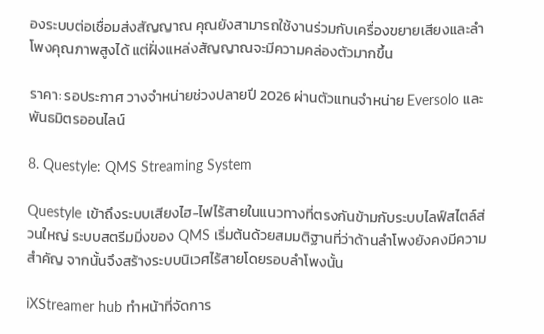องระบบต่อเชื่อมส่งสัญญาณ คุณยังสามารถใช้งานร่วมกับเครื่องขยายเสียงและลำโพงคุณภาพสูงได้ แต่ฝั่งแหล่งสัญญาณจะมีความคล่องตัวมากขึ้น

ราคา: รอประกาศ วางจำหน่ายช่วงปลายปี 2026 ผ่านตัวแทนจำหน่าย Eversolo และพันธมิตรออนไลน์

8. Questyle: QMS Streaming System

Questyle เข้าถึงระบบเสียงไฮ-ไฟไร้สายในแนวทางที่ตรงกันข้ามกับระบบไลฟ์สไตล์ส่วนใหญ่ ระบบสตรีมมิ่งของ QMS เริ่มต้นด้วยสมมติฐานที่ว่าด้านลำโพงยังคงมีความสำคัญ จากนั้นจึงสร้างระบบนิเวศไร้สายโดยรอบลำโพงนั้น

iXStreamer hub ทำหน้าที่จัดการ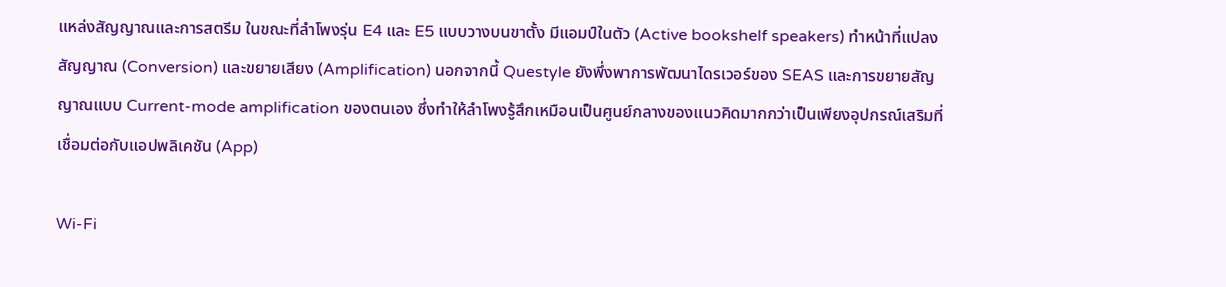แหล่งสัญญาณและการสตรีม ในขณะที่ลำโพงรุ่น E4 และ E5 แบบวางบนขาตั้ง มีแอมป์ในตัว (Active bookshelf speakers) ทำหน้าที่แปลงสัญญาณ (Conversion) และขยายเสียง (Amplification) นอกจากนี้ Questyle ยังพึ่งพาการพัฒนาไดรเวอร์ของ SEAS และการขยายสัญญาณแบบ Current-mode amplification ของตนเอง ซึ่งทำให้ลำโพงรู้สึกเหมือนเป็นศูนย์กลางของแนวคิดมากกว่าเป็นเพียงอุปกรณ์เสริมที่เชื่อมต่อกับแอปพลิเคชัน (App)

Wi-Fi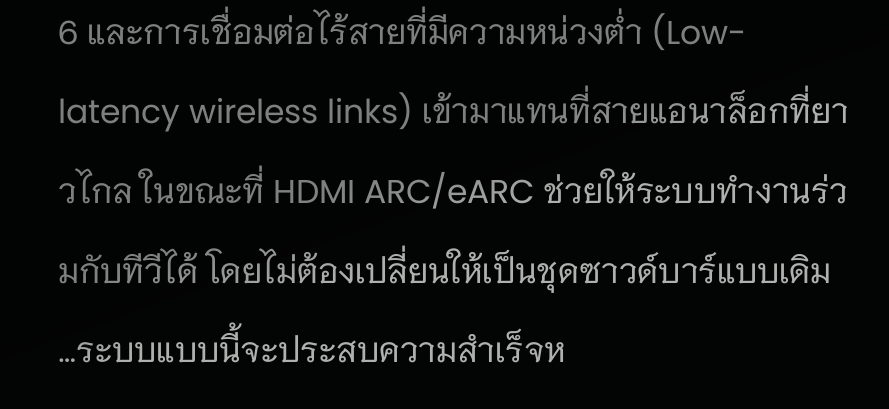6 และการเชื่อมต่อไร้สายที่มีความหน่วงต่ำ (Low-latency wireless links) เข้ามาแทนที่สายแอนาล็อกที่ยาวไกล ในขณะที่ HDMI ARC/eARC ช่วยให้ระบบทำงานร่วมกับทีวีได้ โดยไม่ต้องเปลี่ยนให้เป็นชุดซาวด์บาร์แบบเดิม …ระบบแบบนี้จะประสบความสำเร็จห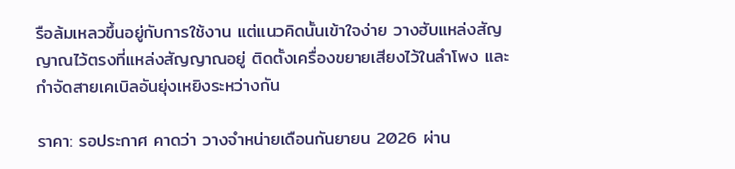รือล้มเหลวขึ้นอยู่กับการใช้งาน แต่แนวคิดนั้นเข้าใจง่าย วางฮับแหล่งสัญญาณไว้ตรงที่แหล่งสัญญาณอยู่ ติดตั้งเครื่องขยายเสียงไว้ในลำโพง และกำจัดสายเคเบิลอันยุ่งเหยิงระหว่างกัน

ราคา: รอประกาศ คาดว่า วางจำหน่ายเดือนกันยายน 2026 ผ่าน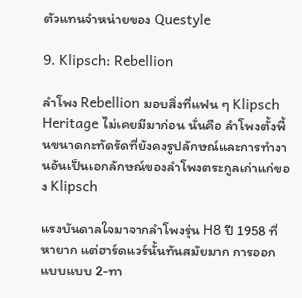ตัวแทนจำหน่ายของ Questyle

9. Klipsch: Rebellion

ลำโพง Rebellion มอบสิ่งที่แฟน ๆ Klipsch Heritage ไม่เคยมีมาก่อน นั่นคือ ลำโพงตั้งพื้นขนาดกะทัดรัดที่ยังคงรูปลักษณ์และการทำงานอันเป็นเอกลักษณ์ของลำโพงตระกูลเก่าแก่ของ Klipsch

แรงบันดาลใจมาจากลำโพงรุ่น H8 ปี 1958 ที่หายาก แต่ฮาร์ดแวร์นั้นทันสมัยมาก การออกแบบแบบ 2-ทา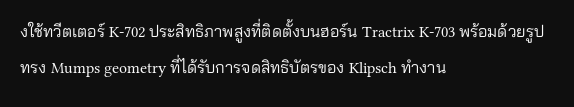งใช้ทวีตเตอร์ K-702 ประสิทธิภาพสูงที่ติดตั้งบนฮอร์น Tractrix K-703 พร้อมด้วยรูปทรง Mumps geometry ที่ได้รับการจดสิทธิบัตรของ Klipsch ทำงาน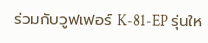ร่วมกับวูฟเฟอร์ K-81-EP รุ่นให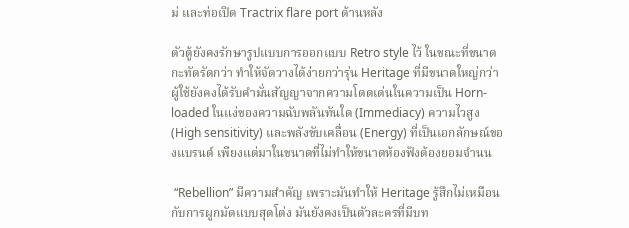ม่ และท่อเปิด Tractrix flare port ด้านหลัง

ตัวตู้ยังคงรักษารูปแบบการออกแบบ Retro style ไว้ ในขณะที่ขนาดกะทัดรัดกว่า ทำให้จัดวางได้ง่ายกว่ารุ่น Heritage ที่มีขนาดใหญ่กว่า ผู้ใช้ยังคงได้รับคำมั่นสัญญาจากความโดดเด่นในความเป็น Horn-loaded ในแง่ของความฉับพลันทันใด (Immediacy) ความไวสูง (High sensitivity) และพลังขับเคลื่อน (Energy) ที่เป็นเอกลักษณ์ของแบรนด์ เพียงแต่มาในขนาดที่ไม่ทำให้ขนาดห้องฟังต้องยอมจำนน

 “Rebellion” มีความสำคัญ เพราะมันทำให้ Heritage รู้สึกไม่เหมือนกับการผูกมัดแบบสุดโต่ง มันยังคงเป็นตัวละครที่มีบท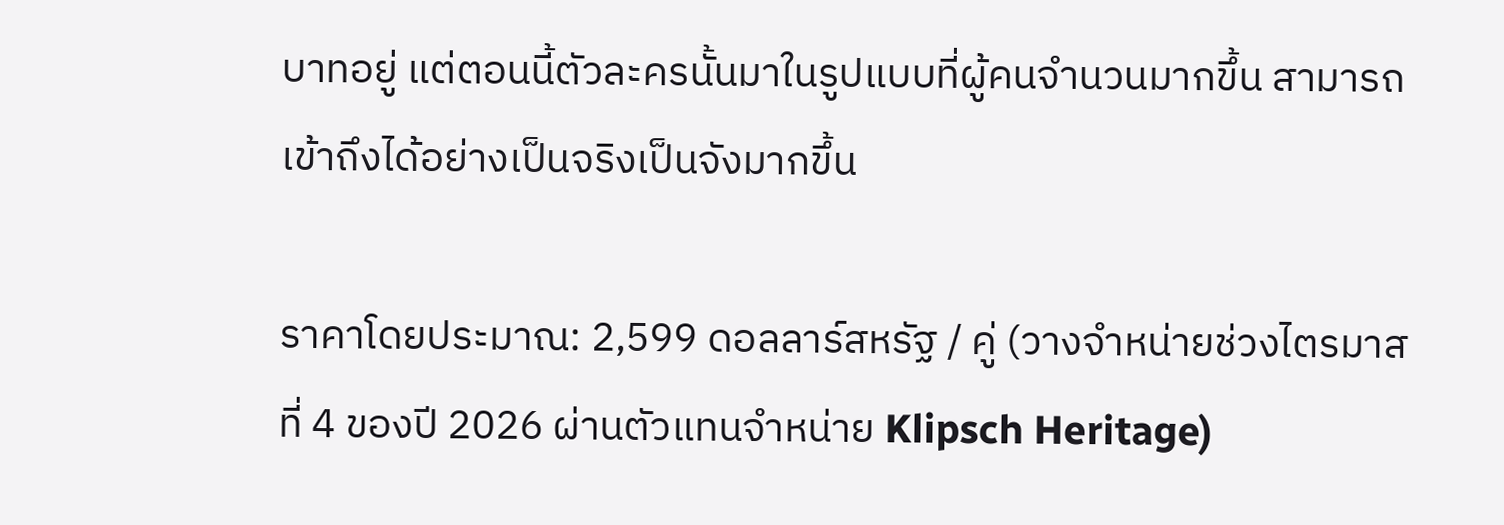บาทอยู่ แต่ตอนนี้ตัวละครนั้นมาในรูปแบบที่ผู้คนจำนวนมากขึ้น สามารถเข้าถึงได้อย่างเป็นจริงเป็นจังมากขึ้น

ราคาโดยประมาณ: 2,599 ดอลลาร์สหรัฐ / คู่ (วางจำหน่ายช่วงไตรมาสที่ 4 ของปี 2026 ผ่านตัวแทนจำหน่าย Klipsch Heritage)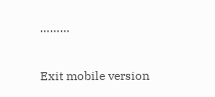………

Exit mobile version